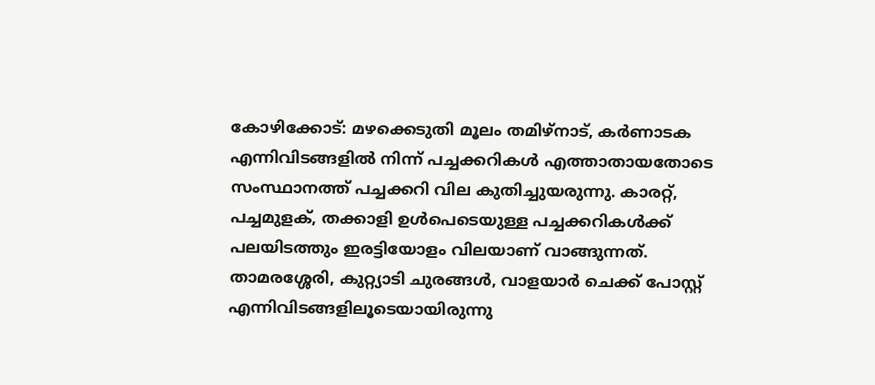കോഴിക്കോട്: മഴക്കെടുതി മൂലം തമിഴ്‌നാട്, കര്‍ണാടക എന്നിവിടങ്ങളില്‍ നിന്ന് പച്ചക്കറികള്‍ എത്താതായതോടെ സംസ്ഥാനത്ത് പച്ചക്കറി വില കുതിച്ചുയരുന്നു. കാരറ്റ്, പച്ചമുളക്, തക്കാളി ഉള്‍പെടെയുള്ള പച്ചക്കറികള്‍ക്ക് പലയിടത്തും ഇരട്ടിയോളം വിലയാണ് വാങ്ങുന്നത്. താമരശ്ശേരി, കുറ്റ്യാടി ചുരങ്ങള്‍, വാളയാര്‍ ചെക്ക് പോസ്റ്റ് എന്നിവിടങ്ങളിലൂടെയായിരുന്നു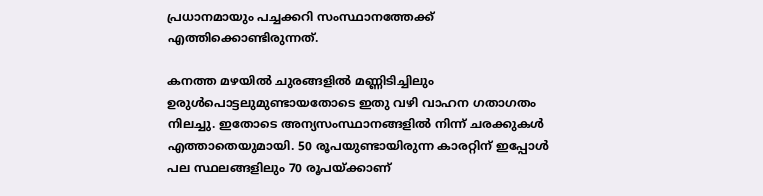പ്രധാനമായും പച്ചക്കറി സംസ്ഥാനത്തേക്ക് എത്തിക്കൊണ്ടിരുന്നത്.

കനത്ത മഴയില്‍ ചുരങ്ങളില്‍ മണ്ണിടിച്ചിലും ഉരുള്‍പൊട്ടലുമുണ്ടായതോടെ ഇതു വഴി വാഹന ഗതാഗതം നിലച്ചു. ഇതോടെ അന്യസംസ്ഥാനങ്ങളില്‍ നിന്ന് ചരക്കുകള്‍ എത്താതെയുമായി. 50 രൂപയുണ്ടായിരുന്ന കാരറ്റിന് ഇപ്പോള്‍ പല സ്ഥലങ്ങളിലും 70 രൂപയ്ക്കാണ്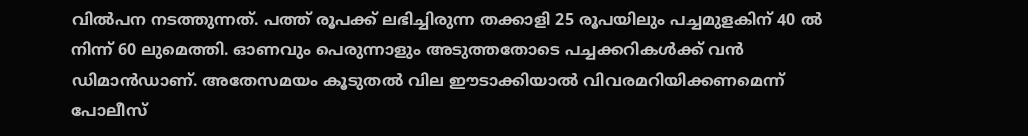വില്‍പന നടത്തുന്നത്. പത്ത് രൂപക്ക് ലഭിച്ചിരുന്ന തക്കാളി 25 രൂപയിലും പച്ചമുളകിന് 40 ല്‍ നിന്ന് 60 ലുമെത്തി. ഓണവും പെരുന്നാളും അടുത്തതോടെ പച്ചക്കറികള്‍ക്ക് വന്‍ ഡിമാന്‍ഡാണ്. അതേസമയം കൂടുതല്‍ വില ഈടാക്കിയാല്‍ വിവരമറിയിക്കണമെന്ന് പോലീസ്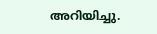അറിയിച്ചു.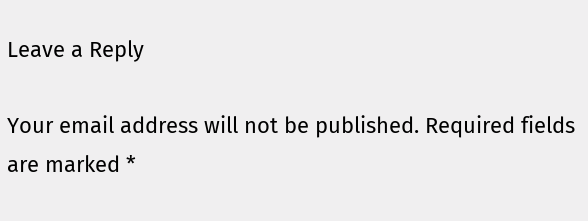Leave a Reply

Your email address will not be published. Required fields are marked *